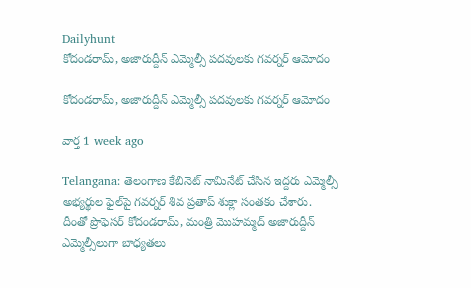Dailyhunt
కోదండరామ్, అజారుద్దీన్ ఎమ్మెల్సీ పదవులకు గవర్నర్ ఆమోదం

కోదండరామ్, అజారుద్దీన్ ఎమ్మెల్సీ పదవులకు గవర్నర్ ఆమోదం

వార్త 1 week ago

Telangana: తెలంగాణ కేబినెట్ నామినేట్ చేసిన ఇద్దరు ఎమ్మెల్సీ అభ్యర్థుల ఫైల్‌పై గవర్నర్ శివ ప్రతాప్ శుక్లా సంతకం చేశారు. దీంతో ప్రొఫెసర్ కోదండరామ్, మంత్రి మొహమ్మద్ అజారుద్దీన్ ఎమ్మెల్సీలుగా బాధ్యతలు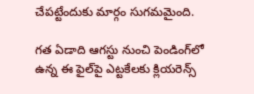చేపట్టేందుకు మార్గం సుగమమైంది.

గత ఏడాది ఆగస్టు నుంచి పెండింగ్‌లో ఉన్న ఈ ఫైల్‌పై ఎట్టకేలకు క్లియరెన్స్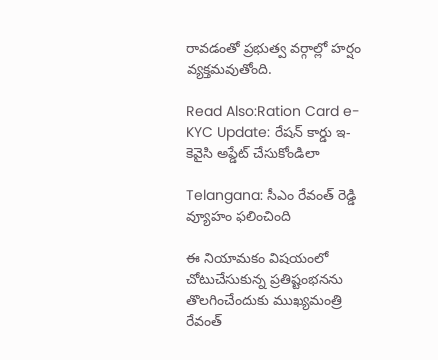రావడంతో ప్రభుత్వ వర్గాల్లో హర్షం వ్యక్తమవుతోంది.

Read Also:Ration Card e-KYC Update: రేషన్ కార్డు ఇ-కెవైసి అప్డేట్ చేసుకోండిలా

Telangana: సీఎం రేవంత్ రెడ్డి వ్యూహం ఫలించింది

ఈ నియామకం విషయంలో చోటుచేసుకున్న ప్రతిష్టంభనను తొలగించేందుకు ముఖ్యమంత్రి రేవంత్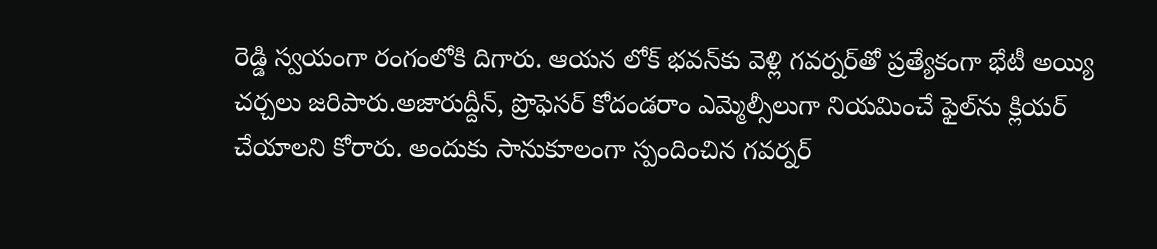రెడ్డి స్వయంగా రంగంలోకి దిగారు. ఆయన లోక్ భవన్‌కు వెళ్లి గవర్నర్‌తో ప్రత్యేకంగా భేటీ అయ్యి చర్చలు జరిపారు.అజారుద్దీన్, ప్రొఫెసర్ కోదండరాం ఎమ్మెల్సీలుగా నియమించే ఫైల్‌ను క్లియర్ చేయాలని కోరారు. అందుకు సానుకూలంగా స్పందించిన గవర్నర్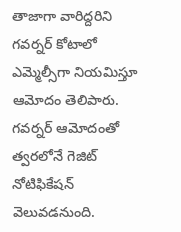తాజాగా వారిద్దరిని గవర్నర్ కోటాలో ఎమ్మెల్సీగా నియమిస్తూ ఆమోదం తెలిపారు. గవర్నర్ ఆమోదంతో త్వరలోనే గెజిట్ నోటిఫికేషన్ వెలువడనుంది.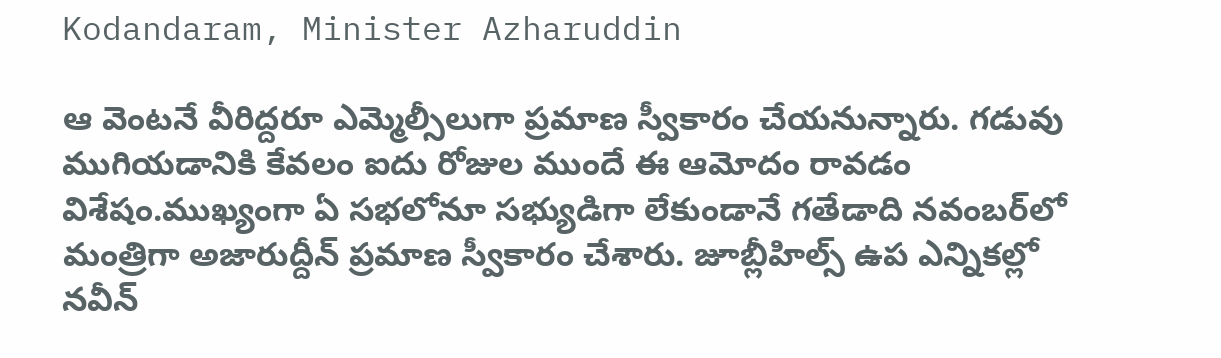Kodandaram, Minister Azharuddin

ఆ వెంటనే వీరిద్దరూ ఎమ్మెల్సీలుగా ప్రమాణ స్వీకారం చేయనున్నారు. గడువు ముగియడానికి కేవలం ఐదు రోజుల ముందే ఈ ఆమోదం రావడం విశేషం.ముఖ్యంగా ఏ సభలోనూ సభ్యుడిగా లేకుండానే గతేడాది నవంబర్‌లో మంత్రిగా అజారుద్దీన్ ప్రమాణ స్వీకారం చేశారు. జూబ్లీహిల్స్ ఉప ఎన్నికల్లో నవీన్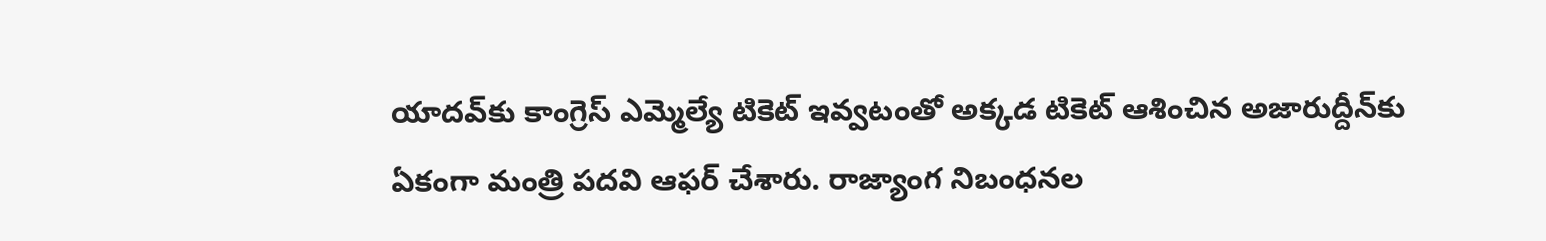యాదవ్‌కు కాంగ్రెస్ ఎమ్మెల్యే టికెట్ ఇవ్వటంతో అక్కడ టికెట్ ఆశించిన అజారుద్దీన్‌కు ఏకంగా మంత్రి పదవి ఆఫర్ చేశారు. రాజ్యాంగ నిబంధనల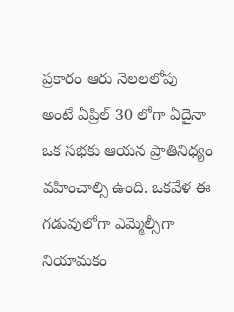ప్రకారం ఆరు నెలలలోపు అంటే ఏప్రిల్ 30 లోగా ఏదైనా ఒక సభకు ఆయన ప్రాతినిధ్యం వహించాల్సి ఉంది. ఒకవేళ ఈ గడువులోగా ఎమ్మెల్సీగా నియామకం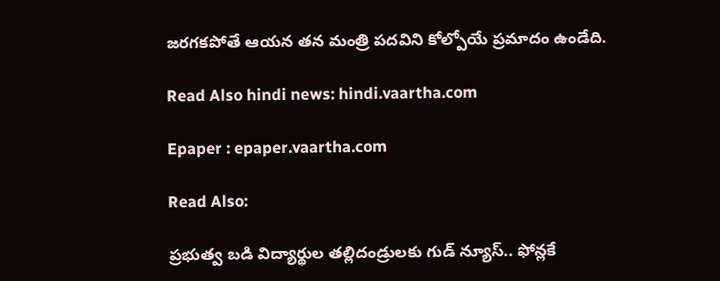జరగకపోతే ఆయన తన మంత్రి పదవిని కోల్పోయే ప్రమాదం ఉండేది.

Read Also hindi news: hindi.vaartha.com

Epaper : epaper.vaartha.com

Read Also:

ప్రభుత్వ బడి విద్యార్థుల తల్లిదండ్రులకు గుడ్ న్యూస్.. ఫోన్లకే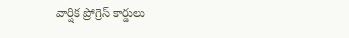వార్షిక ప్రోగ్రెస్ కార్డులు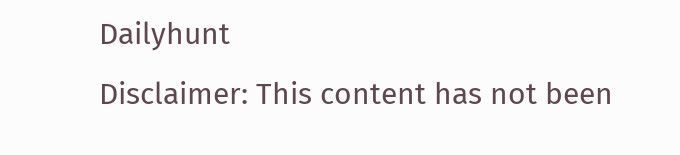Dailyhunt
Disclaimer: This content has not been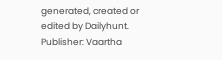generated, created or edited by Dailyhunt. Publisher: Vaartha